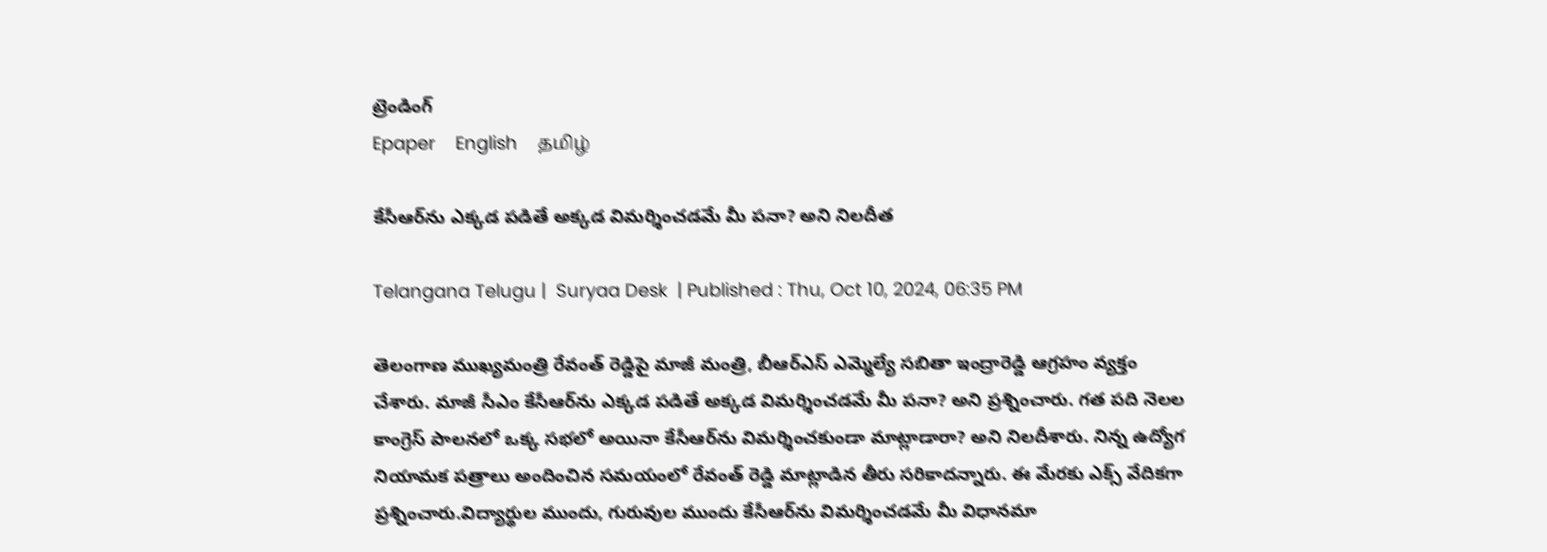ట్రెండింగ్
Epaper    English    தமிழ்

కేసీఆర్‌ను ఎక్కడ పడితే అక్కడ విమర్శించడమే మీ పనా? అని నిలదీత

Telangana Telugu |  Suryaa Desk  | Published : Thu, Oct 10, 2024, 06:35 PM

తెలంగాణ ముఖ్యమంత్రి రేవంత్ రెడ్డిపై మాజీ మంత్రి, బీఆర్ఎస్ ఎమ్మెల్యే సబితా ఇంద్రారెడ్డి ఆగ్రహం వ్యక్తం చేశారు. మాజీ సీఎం కేసీఆర్‌ను ఎక్కడ పడితే అక్కడ విమర్శించడమే మీ పనా? అని ప్రశ్నించారు. గత పది నెలల కాంగ్రెస్ పాలనలో ఒక్క సభలో అయినా కేసీఆర్‌ను విమర్శించకుండా మాట్లాడారా? అని నిలదీశారు. నిన్న ఉద్యోగ నియామక పత్రాలు అందించిన సమయంలో రేవంత్ రెడ్డి మాట్లాడిన తీరు సరికాదన్నారు. ఈ మేరకు ఎక్స్ వేదికగా ప్రశ్నించారు.విద్యార్థుల ముందు, గురువుల ముందు కేసీఆర్‌ను విమర్శించడమే మీ విధానమా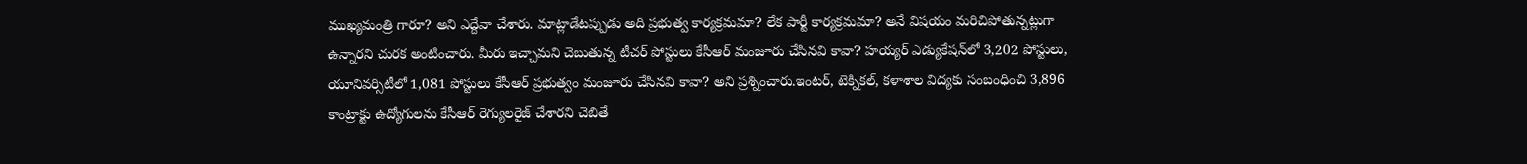ముఖ్యమంత్రి గారూ? అని ఎద్దేవా చేశారు. మాట్లాడేటప్పుడు అది ప్రభుత్వ కార్యక్రమమా? లేక పార్టీ కార్యక్రమమా? అనే విషయం మరిచిపోతున్నట్లుగా ఉన్నారని చురక అంటించారు. మీరు ఇచ్చామని చెబుతున్న టీచర్ పోస్టులు కేసీఆర్ మంజూరు చేసినవి కావా? హయ్యర్ ఎడ్యుకేషన్‌‌లో 3,202 పోస్టులు, యూనివర్సిటీలో 1,081 పోస్టులు కేసీఆర్ ప్రభుత్వం మంజూరు చేసినవి కావా? అని ప్రశ్నించారు.ఇంటర్, టెక్నికల్, కళాశాల విద్యకు సంబంధించి 3,896 కాంట్రాక్టు ఉద్యోగులను కేసీఆర్ రెగ్యులరైజ్ చేశారని చెబితే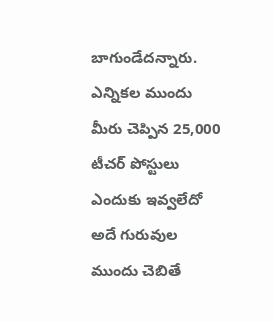బాగుండేదన్నారు. ఎన్నికల ముందు మీరు చెప్పిన 25,000 టీచర్ పోస్టులు ఎందుకు ఇవ్వలేదో అదే గురువుల ముందు చెబితే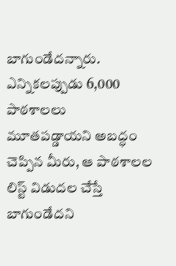బాగుండేదన్నారు. ఎన్నికలప్పుడు 6,000 పాఠశాలలు మూతపడ్డాయని అబద్ధం చెప్పిన మీరు, ఆ పాఠశాలల లిస్ట్ విడుదల చేస్తే బాగుండేదని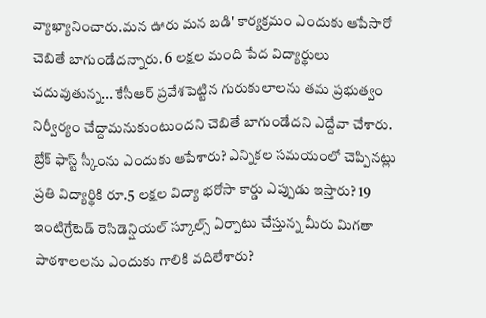వ్యాఖ్యానించారు.మన ఊరు మన బడి' కార్యక్రమం ఎందుకు ఆపేసారో చెబితే బాగుండేదన్నారు. 6 లక్షల మంది పేద విద్యార్థులు చదువుతున్న... కేసీఆర్ ప్రవేశపెట్టిన గురుకులాలను తమ ప్రభుత్వం నిర్వీర్యం చేద్దామనుకుంటుందని చెబితే బాగుండేదని ఎద్దేవా చేశారు. బ్రేక్ ఫాస్ట్ స్కీంను ఎందుకు ఆపేశారు? ఎన్నికల సమయంలో చెప్పినట్లు ప్రతి విద్యార్థికి రూ.5 లక్షల విద్యా భరోసా కార్డు ఎప్పుడు ఇస్తారు? 19 ఇంటిగ్రేటెడ్ రెసిడెన్షియల్ స్కూల్స్ ఏర్పాటు చేస్తున్న మీరు మిగతా పాఠశాలలను ఎందుకు గాలికి వదిలేశారు?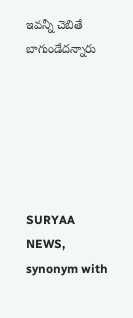ఇవన్నీ చెబితే బాగుండేదన్నారు






SURYAA NEWS, synonym with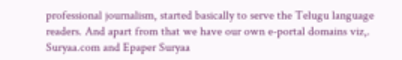professional journalism, started basically to serve the Telugu language readers. And apart from that we have our own e-portal domains viz,. Suryaa.com and Epaper Suryaa